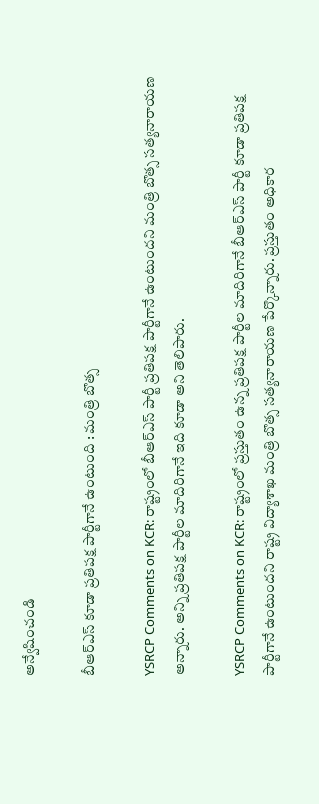అన్వేషించండి

బీఆర్ఎస్ కూడా ప్రతిపక్ష పార్టీగానే ఉంటుంది : మంత్రి బొత్స

YSRCP Comments on KCR: రాష్ట్రంలో బీఆర్ఎస్ పార్టీ ప్రతిపక్ష పార్టీగానే ఉంటుందని మంత్రి బొత్స సత్యనారాయణ అన్నారు. అన్ని ప్రతిపక్ష పార్టీల మాదిరిగానే ఇది కూడా అని తెలిపారు.

YSRCP Comments on KCR: రాష్ట్రంలో ప్రస్తుతం ఉన్న ప్రతిపక్ష పార్టీల మాదిరిగానే బీఆర్ఎస్ పార్టీ కూడా ప్రతిపక్ష పార్టీగానే ఉంటుందని రాష్ట్ర విద్యాశాఖ మంత్రి బొత్స సత్యనారాయణ పేర్కొన్నారు. ప్రస్తుతం అధికార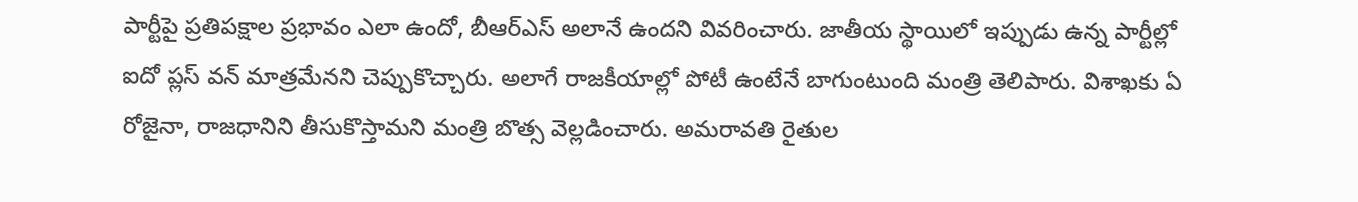పార్టీపై ప్రతిపక్షాల ప్రభావం ఎలా ఉందో, బీఆర్ఎస్ అలానే ఉందని వివరించారు. జాతీయ స్థాయిలో ఇప్పుడు ఉన్న పార్టీల్లో ఐదో ప్లస్ వన్ మాత్రమేనని చెప్పుకొచ్చారు. అలాగే రాజకీయాల్లో పోటీ ఉంటేనే బాగుంటుంది మంత్రి తెలిపారు. విశాఖకు ఏ రోజైనా, రాజధానిని తీసుకొస్తామని మంత్రి బొత్స వెల్లడించారు. అమరావతి రైతుల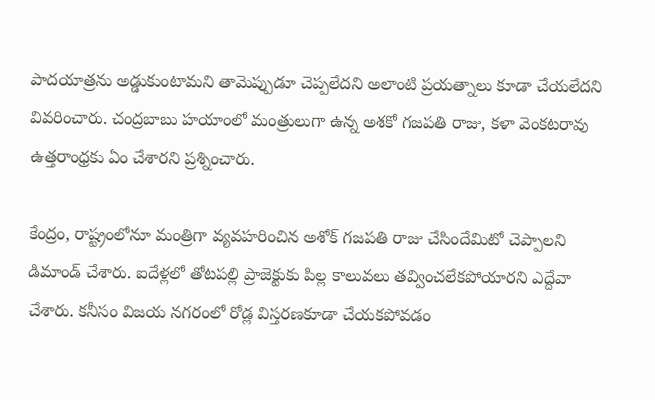పాదయాత్రను అడ్డుకుంటామని తామెప్పుడూ చెప్పలేదని అలాంటి ప్రయత్నాలు కూడా చేయలేదని వివరించారు. చంద్రబాబు హయాంలో మంత్రులుగా ఉన్న అశకో గజపతి రాజు, కళా వెంకటరావు ఉత్తరాంధ్రకు ఏం చేశారని ప్రశ్నించారు.

కేంద్రం, రాష్ట్రంలోనూ మంత్రిగా వ్యవహరించిన అశోక్ గజపతి రాజు చేసిందేమిటో చెప్పాలని డిమాండ్ చేశారు. ఐదేళ్లలో తోటపల్లి ప్రాజెక్టుకు పిల్ల కాలువలు తవ్వించలేకపోయారని ఎద్దేవా చేశారు. కనీసం విజయ నగరంలో రోడ్ల విస్తరణకూడా చేయకపోవడం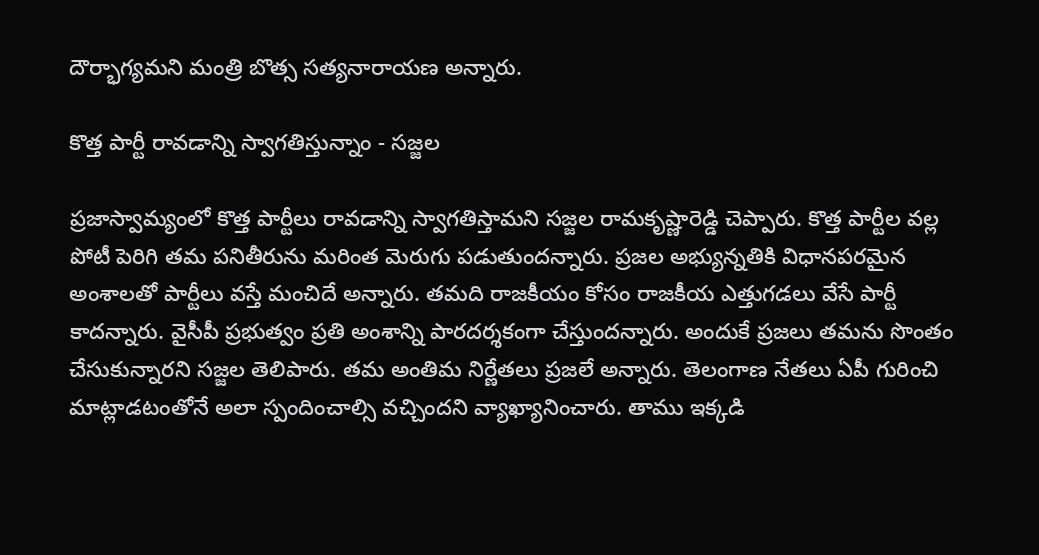దౌర్భాగ్యమని మంత్రి బొత్స సత్యనారాయణ అన్నారు.

కొత్త పార్టీ రావడాన్ని స్వాగతిస్తున్నాం - సజ్జల

ప్రజాస్వామ్యంలో కొత్త పార్టీలు రావడాన్ని స్వాగతిస్తామని సజ్జల రామకృష్ణారెడ్డి చెప్పారు. కొత్త పార్టీల వల్ల పోటీ పెరిగి తమ పనితీరును మరింత మెరుగు పడుతుందన్నారు. ప్రజల అభ్యున్నతికి విధానపరమైన అంశాలతో పార్టీలు వస్తే మంచిదే అన్నారు. తమది రాజకీయం కోసం రాజకీయ ఎత్తుగడలు వేసే పార్టీ కాదన్నారు. వైసీపీ ప్రభుత్వం ప్రతి అంశాన్ని పారదర్శకంగా చేస్తుందన్నారు. అందుకే ప్రజలు తమను సొంతం చేసుకున్నారని సజ్జల తెలిపారు. తమ అంతిమ నిర్ణేతలు ప్రజలే అన్నారు. తెలంగాణ నేతలు ఏపీ గురించి మాట్లాడటంతోనే అలా స్పందించాల్సి వచ్చిందని వ్యాఖ్యానించారు. తాము ఇక్కడి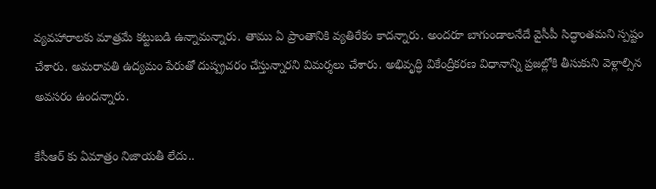వ్యవహారాలకు మాత్రమే కట్టుబడి ఉన్నామన్నారు. తాము ఏ ప్రాంతానికి వ్యతిరేకం కాదన్నారు. అందరూ బాగుండాలనేదే వైసీపీ సిద్ధాంతమని స్పష్టం చేశారు. అమరావతి ఉద్యమం పేరుతో దుష్ప్రచరం చేస్తున్నారని విమర్శలు చేశారు. అభివృద్ధి వికేంద్రీకరణ విధానాన్ని ప్రజల్లోకి తీసుకుని వెళ్లాల్సిన అవసరం ఉందన్నారు.

కేసీఆర్ కు ఏమాత్రం నిజాయతీ లేదు..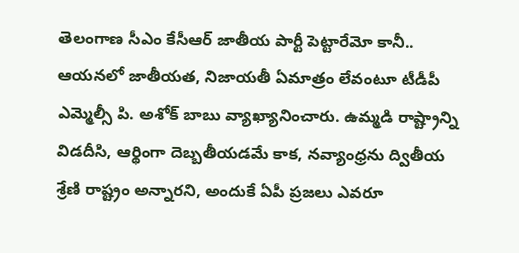తెలంగాణ సీఎం కేసీఆర్ జాతీయ పార్టీ పెట్టారేమో కానీ.. ఆయనలో జాతీయత, నిజాయతీ ఏమాత్రం లేవంటూ టీడీపీ ఎమ్మెల్సీ పి. అశోక్ బాబు వ్యాఖ్యానించారు. ఉమ్మడి రాష్ట్రాన్ని విడదీసి, ఆర్థింగా దెబ్బతీయడమే కాక, నవ్యాంధ్రను ద్వితీయ శ్రేణి రాష్ట్రం అన్నారని, అందుకే ఏపీ ప్రజలు ఎవరూ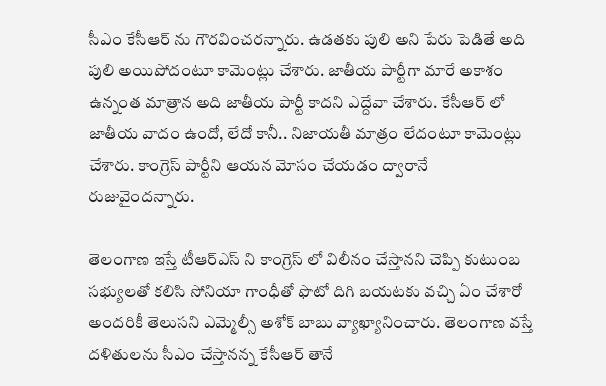సీఎం కేసీఆర్ ను గౌరవించరన్నారు. ఉడతకు పులి అని పేరు పెడితే అది పులి అయిపోదంటూ కామెంట్లు చేశారు. జాతీయ పార్టీగా మారే అకాశం ఉన్నంత మాత్రాన అది జాతీయ పార్టీ కాదని ఎద్దేవా చేశారు. కేసీఆర్ లో జాతీయ వాదం ఉందో, లేదో కానీ.. నిజాయతీ మాత్రం లేదంటూ కామెంట్లు చేశారు. కాంగ్రెస్ పార్టీని ఆయన మోసం చేయడం ద్వారానే రుజువైందన్నారు.

తెలంగాణ ఇస్తే టీఆర్ఎస్ ని కాంగ్రెస్ లో విలీనం చేస్తానని చెప్పి కుటుంబ సభ్యులతో కలిసి సోనియా గాంధీతో ఫొటో దిగి బయటకు వచ్చి ఏం చేశారో అందరికీ తెలుసని ఎమ్మెల్సీ అశోక్ బాబు వ్యాఖ్యానించారు. తెలంగాణ వస్తే దళితులను సీఎం చేస్తానన్న కేసీఆర్ తానే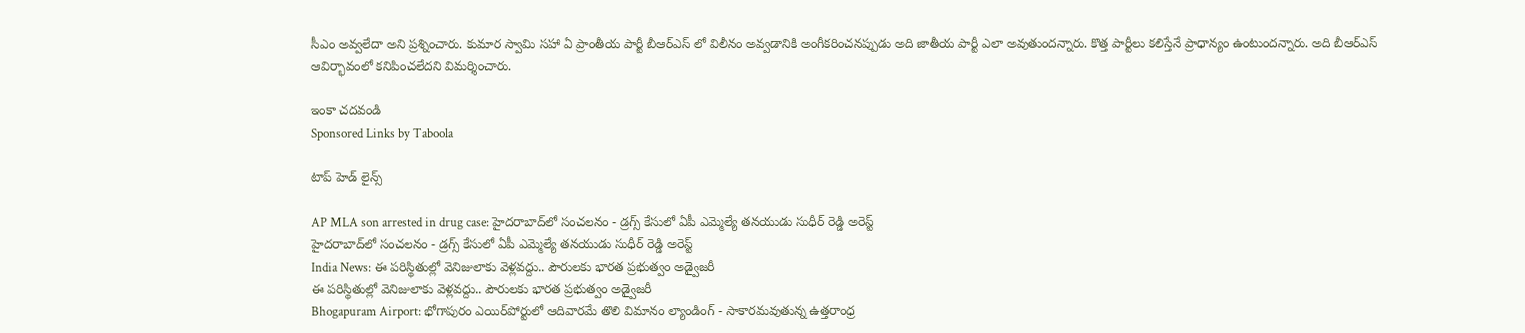సీఎం అవ్వలేదా అని ప్రశ్నించారు. కుమార స్వామి సహా ఏ ప్రాంతీయ పార్టీ బీఆర్ఎస్ లో విలీనం అవ్వడానికి అంగీకరించనప్పుడు అది జాతీయ పార్టీ ఎలా అవుతుందన్నారు. కొత్త పార్టీలు కలిస్తేనే ప్రాధాన్యం ఉంటుందన్నారు. అది బీఆర్ఎస్ ఆవిర్భావంలో కనిపించలేదని విమర్శించారు.

ఇంకా చదవండి
Sponsored Links by Taboola

టాప్ హెడ్ లైన్స్

AP MLA son arrested in drug case: హైదరాబాద్‌లో సంచలనం - డ్రగ్స్ కేసులో ఏపీ ఎమ్మెల్యే తనయుడు సుధీర్ రెడ్డి అరెస్ట్
హైదరాబాద్‌లో సంచలనం - డ్రగ్స్ కేసులో ఏపీ ఎమ్మెల్యే తనయుడు సుధీర్ రెడ్డి అరెస్ట్
India News: ఈ పరిస్థితుల్లో వెనిజులాకు వెళ్లవద్దు.. పౌరులకు భారత ప్రభుత్వం అడ్వైజరీ
ఈ పరిస్థితుల్లో వెనిజులాకు వెళ్లవద్దు.. పౌరులకు భారత ప్రభుత్వం అడ్వైజరీ
Bhogapuram Airport: భోగాపురం ఎయిర్‌పోర్టులో ఆదివారమే తొలి విమానం ల్యాండింగ్ - సాకారమవుతున్న ఉత్తరాంధ్ర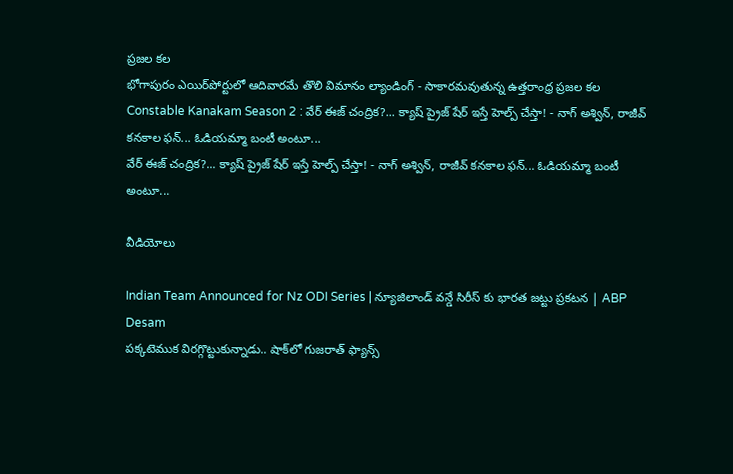ప్రజల కల
భోగాపురం ఎయిర్‌పోర్టులో ఆదివారమే తొలి విమానం ల్యాండింగ్ - సాకారమవుతున్న ఉత్తరాంధ్ర ప్రజల కల
Constable Kanakam Season 2 : వేర్ ఈజ్ చంద్రిక?... క్యాష్ ప్రైజ్ షేర్ ఇస్తే హెల్ప్ చేస్తా! - నాగ్ అశ్విన్, రాజీవ్ కనకాల ఫన్... ఓడియమ్మా బంటీ అంటూ...
వేర్ ఈజ్ చంద్రిక?... క్యాష్ ప్రైజ్ షేర్ ఇస్తే హెల్ప్ చేస్తా! - నాగ్ అశ్విన్, రాజీవ్ కనకాల ఫన్... ఓడియమ్మా బంటీ అంటూ...

వీడియోలు

Indian Team Announced for Nz ODI Series | న్యూజిలాండ్ వన్డే సిరీస్ కు భారత జట్టు ప్రకటన | ABP Desam
పక్కటెముక విరగ్గొట్టుకున్నాడు.. షాక్‌లో గుజరాత్ ఫ్యాన్స్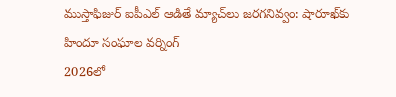ముస్తాఫిజుర్‌ ఐపీఎల్ ఆడితే మ్యాచ్‌లు జరగనివ్వం: షారూఖ్‌కు హిందూ సంఘాల వర్నింగ్
2026లో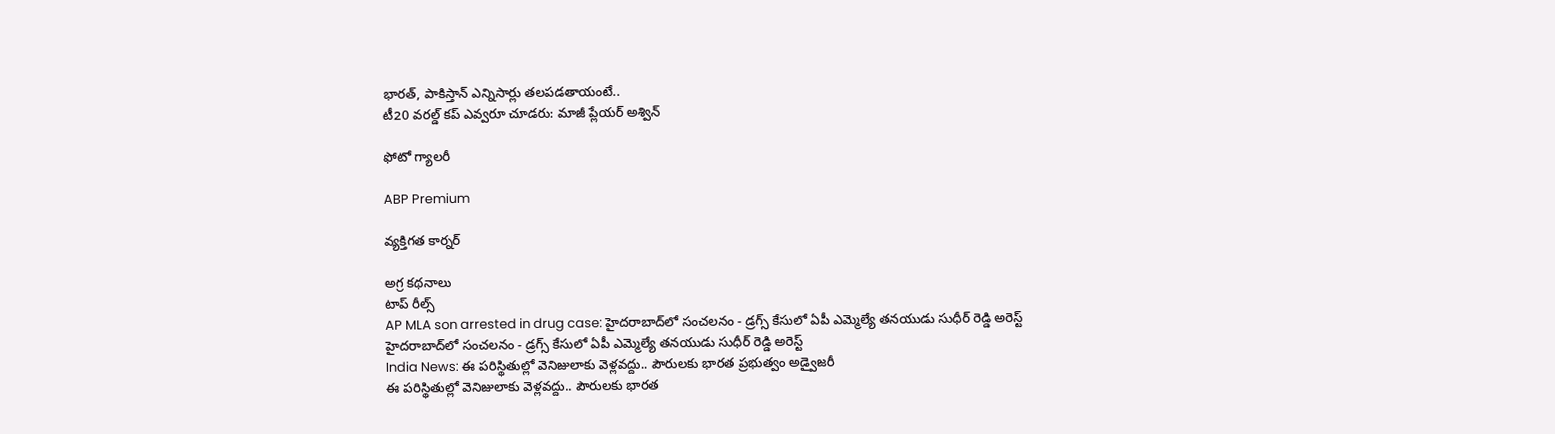భారత్, పాకిస్తాన్ ఎన్నిసార్లు తలపడతాయంటే..
టీ20 వరల్డ్ కప్ ఎవ్వరూ చూడరు: మాజీ ప్లేయర్ అశ్విన్

ఫోటో గ్యాలరీ

ABP Premium

వ్యక్తిగత కార్నర్

అగ్ర కథనాలు
టాప్ రీల్స్
AP MLA son arrested in drug case: హైదరాబాద్‌లో సంచలనం - డ్రగ్స్ కేసులో ఏపీ ఎమ్మెల్యే తనయుడు సుధీర్ రెడ్డి అరెస్ట్
హైదరాబాద్‌లో సంచలనం - డ్రగ్స్ కేసులో ఏపీ ఎమ్మెల్యే తనయుడు సుధీర్ రెడ్డి అరెస్ట్
India News: ఈ పరిస్థితుల్లో వెనిజులాకు వెళ్లవద్దు.. పౌరులకు భారత ప్రభుత్వం అడ్వైజరీ
ఈ పరిస్థితుల్లో వెనిజులాకు వెళ్లవద్దు.. పౌరులకు భారత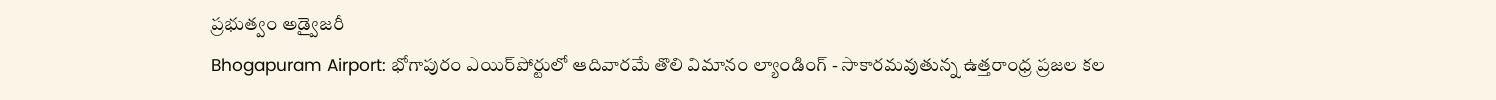ప్రభుత్వం అడ్వైజరీ
Bhogapuram Airport: భోగాపురం ఎయిర్‌పోర్టులో ఆదివారమే తొలి విమానం ల్యాండింగ్ - సాకారమవుతున్న ఉత్తరాంధ్ర ప్రజల కల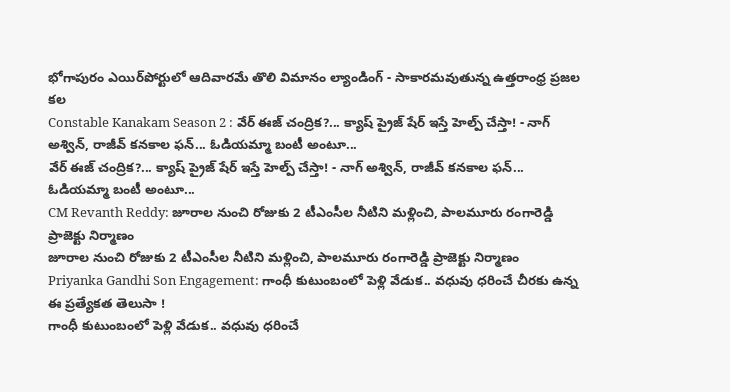భోగాపురం ఎయిర్‌పోర్టులో ఆదివారమే తొలి విమానం ల్యాండింగ్ - సాకారమవుతున్న ఉత్తరాంధ్ర ప్రజల కల
Constable Kanakam Season 2 : వేర్ ఈజ్ చంద్రిక?... క్యాష్ ప్రైజ్ షేర్ ఇస్తే హెల్ప్ చేస్తా! - నాగ్ అశ్విన్, రాజీవ్ కనకాల ఫన్... ఓడియమ్మా బంటీ అంటూ...
వేర్ ఈజ్ చంద్రిక?... క్యాష్ ప్రైజ్ షేర్ ఇస్తే హెల్ప్ చేస్తా! - నాగ్ అశ్విన్, రాజీవ్ కనకాల ఫన్... ఓడియమ్మా బంటీ అంటూ...
CM Revanth Reddy: జూరాల నుంచి రోజుకు 2 టీఎంసీల నీటిని మళ్లించి, పాలమూరు రంగారెడ్డి ప్రాజెక్టు నిర్మాణం
జూరాల నుంచి రోజుకు 2 టీఎంసీల నీటిని మళ్లించి, పాలమూరు రంగారెడ్డి ప్రాజెక్టు నిర్మాణం
Priyanka Gandhi Son Engagement: గాంధీ కుటుంబంలో పెళ్లి వేడుక.. వధువు ధరించే చీరకు ఉన్న ఈ ప్రత్యేకత తెలుసా !
గాంధీ కుటుంబంలో పెళ్లి వేడుక.. వధువు ధరించే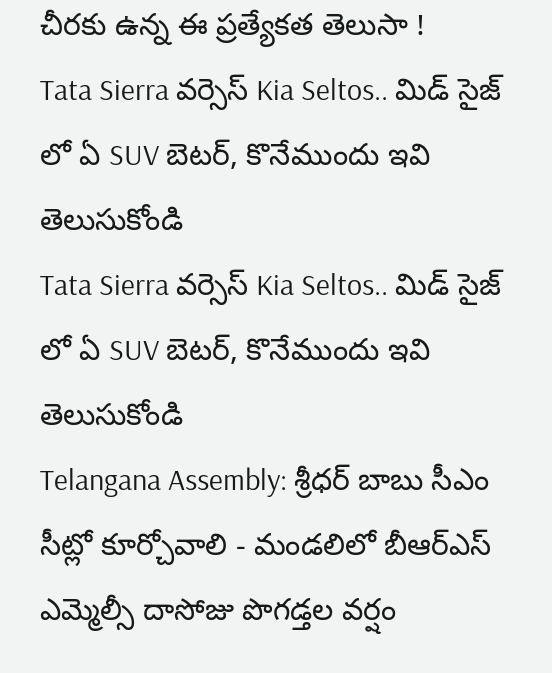చీరకు ఉన్న ఈ ప్రత్యేకత తెలుసా !
Tata Sierra వర్సెస్ Kia Seltos.. మిడ్ సైజ్ లో ఏ SUV బెటర్, కొనేముందు ఇవి తెలుసుకోండి
Tata Sierra వర్సెస్ Kia Seltos.. మిడ్ సైజ్ లో ఏ SUV బెటర్, కొనేముందు ఇవి తెలుసుకోండి
Telangana Assembly: శ్రీధర్ బాబు సీఎం సీట్లో కూర్చోవాలి - మండలిలో బీఆర్ఎస్ ఎమ్మెల్సీ దాసోజు పొగడ్తల వర్షం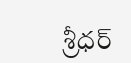శ్రీధర్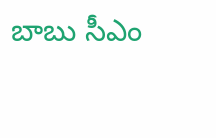బాబు సీఎం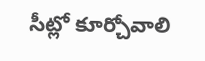సీట్లో కూర్చోవాలి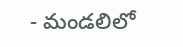- మండలిలో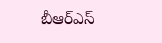బీఆర్ఎస్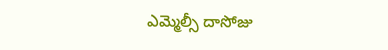ఎమ్మెల్సీ దాసోజు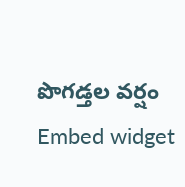పొగడ్తల వర్షం
Embed widget